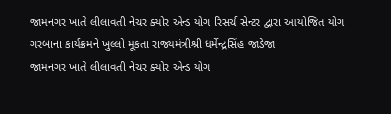જામનગર ખાતે લીલાવતી નેચર ક્યોર એન્ડ યોગ રિસર્ચ સેન્ટર દ્વારા આયોજિત યોગ ગરબાના કાર્યક્રમને ખુલ્લો મૂકતા રાજ્યમંત્રીશ્રી ધર્મેન્દ્રસિંહ જાડેજા
જામનગર ખાતે લીલાવતી નેચર ક્યોર એન્ડ યોગ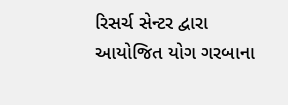રિસર્ચ સેન્ટર દ્વારા આયોજિત યોગ ગરબાના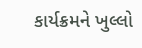કાર્યક્રમને ખુલ્લો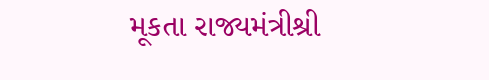મૂકતા રાજ્યમંત્રીશ્રી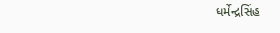ધર્મેન્દ્રસિંહ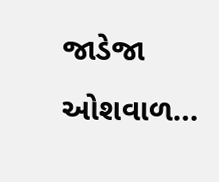જાડેજા ઓશવાળ…